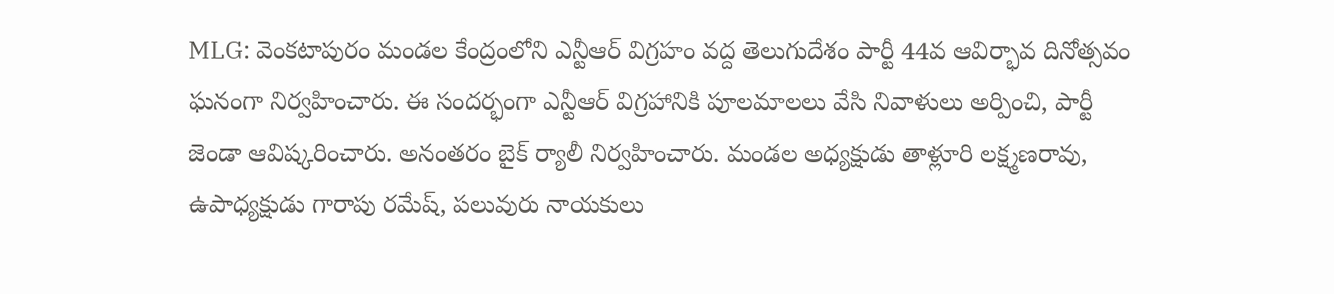MLG: వెంకటాపురం మండల కేంద్రంలోని ఎన్టీఆర్ విగ్రహం వద్ద తెలుగుదేశం పార్టీ 44వ ఆవిర్భావ దినోత్సవం ఘనంగా నిర్వహించారు. ఈ సందర్భంగా ఎన్టీఆర్ విగ్రహానికి పూలమాలలు వేసి నివాళులు అర్పించి, పార్టీ జెండా ఆవిష్కరించారు. అనంతరం బైక్ ర్యాలీ నిర్వహించారు. మండల అధ్యక్షుడు తాళ్లూరి లక్ష్మణరావు, ఉపాధ్యక్షుడు గారాపు రమేష్, పలువురు నాయకులు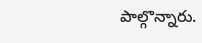పాల్గొన్నారు.